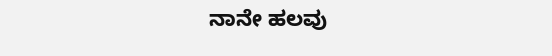ನಾನೇ ಹಲವು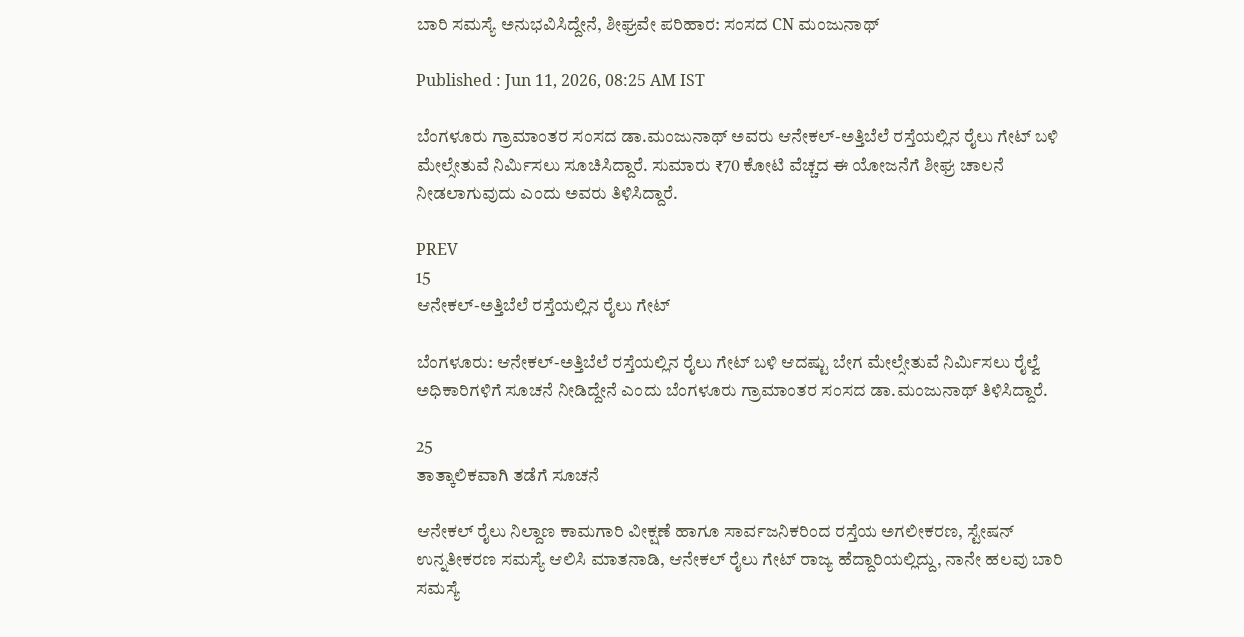ಬಾರಿ ಸಮಸ್ಯೆ ಅನುಭವಿಸಿದ್ದೇನೆ, ಶೀಘ್ರವೇ ಪರಿಹಾರ: ಸಂಸದ CN ಮಂಜುನಾಥ್

Published : Jun 11, 2026, 08:25 AM IST

ಬೆಂಗಳೂರು ಗ್ರಾಮಾಂತರ ಸಂಸದ ಡಾ.ಮಂಜುನಾಥ್ ಅವರು ಆನೇಕಲ್-ಅತ್ತಿಬೆಲೆ ರಸ್ತೆಯಲ್ಲಿನ ರೈಲು ಗೇಟ್ ಬಳಿ ಮೇಲ್ಸೇತುವೆ ನಿರ್ಮಿಸಲು ಸೂಚಿಸಿದ್ದಾರೆ. ಸುಮಾರು ₹70 ಕೋಟಿ ವೆಚ್ಚದ ಈ ಯೋಜನೆಗೆ ಶೀಘ್ರ ಚಾಲನೆ ನೀಡಲಾಗುವುದು ಎಂದು ಅವರು ತಿಳಿಸಿದ್ದಾರೆ.

PREV
15
ಆನೇಕಲ್-ಅತ್ತಿಬೆಲೆ ರಸ್ತೆಯಲ್ಲಿನ ರೈಲು ಗೇಟ್

ಬೆಂಗಳೂರು: ಆನೇಕಲ್-ಅತ್ತಿಬೆಲೆ ರಸ್ತೆಯಲ್ಲಿನ ರೈಲು ಗೇಟ್ ಬಳಿ ಆದಷ್ಟು ಬೇಗ ಮೇಲ್ಸೇತುವೆ ನಿರ್ಮಿಸಲು ರೈಲ್ವೆ ಅಧಿಕಾರಿಗಳಿಗೆ ಸೂಚನೆ ನೀಡಿದ್ದೇನೆ ಎಂದು ಬೆಂಗಳೂರು ಗ್ರಾಮಾಂತರ ಸಂಸದ ಡಾ.ಮಂಜುನಾಥ್ ತಿಳಿಸಿದ್ದಾರೆ.

25
ತಾತ್ಕಾಲಿಕವಾಗಿ ತಡೆಗೆ ಸೂಚನೆ

ಆನೇಕಲ್ ರೈಲು ನಿಲ್ದಾಣ ಕಾಮಗಾರಿ ವೀಕ್ಷಣೆ ಹಾಗೂ ಸಾರ್ವಜನಿಕರಿಂದ ರಸ್ತೆಯ ಅಗಲೀಕರಣ, ಸ್ಟೇಷನ್ ಉನ್ನತೀಕರಣ ಸಮಸ್ಯೆ ಆಲಿಸಿ ಮಾತನಾಡಿ, ಆನೇಕಲ್ ರೈಲು ಗೇಟ್ ರಾಜ್ಯ ಹೆದ್ದಾರಿಯಲ್ಲಿದ್ದು, ನಾನೇ ಹಲವು ಬಾರಿ ಸಮಸ್ಯೆ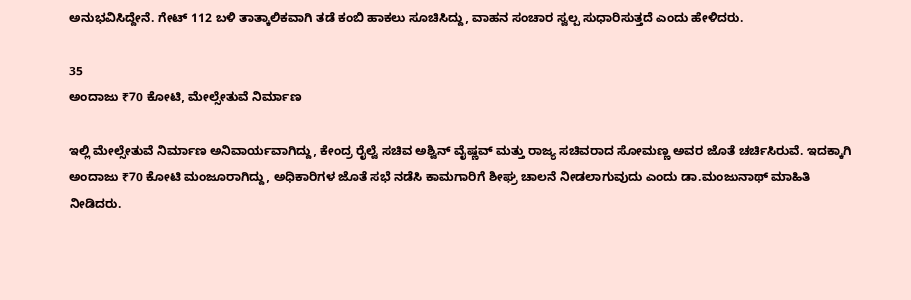ಅನುಭವಿಸಿದ್ದೇನೆ. ಗೇಟ್ 112 ಬಳಿ ತಾತ್ಕಾಲಿಕವಾಗಿ ತಡೆ ಕಂಬಿ ಹಾಕಲು ಸೂಚಿಸಿದ್ದು, ವಾಹನ ಸಂಚಾರ ಸ್ವಲ್ಪ ಸುಧಾರಿಸುತ್ತದೆ ಎಂದು ಹೇಳಿದರು.

35
ಅಂದಾಜು ₹70 ಕೋಟಿ, ಮೇಲ್ಸೇತುವೆ ನಿರ್ಮಾಣ

ಇಲ್ಲಿ ಮೇಲ್ಸೇತುವೆ ನಿರ್ಮಾಣ ಅನಿವಾರ್ಯವಾಗಿದ್ದು, ಕೇಂದ್ರ ರೈಲ್ವೆ ಸಚಿವ ಅಶ್ವಿನ್ ವೈಷ್ಣವ್ ಮತ್ತು ರಾಜ್ಯ ಸಚಿವರಾದ ಸೋಮಣ್ಣ ಅವರ ಜೊತೆ ಚರ್ಚಿಸಿರುವೆ. ಇದಕ್ಕಾಗಿ ಅಂದಾಜು ₹70 ಕೋಟಿ ಮಂಜೂರಾಗಿದ್ದು, ಅಧಿಕಾರಿಗಳ ಜೊತೆ ಸಭೆ ನಡೆಸಿ ಕಾಮಗಾರಿಗೆ ಶೀಘ್ರ ಚಾಲನೆ ನೀಡಲಾಗುವುದು ಎಂದು ಡಾ.ಮಂಜುನಾಥ್ ಮಾಹಿತಿ ನೀಡಿದರು.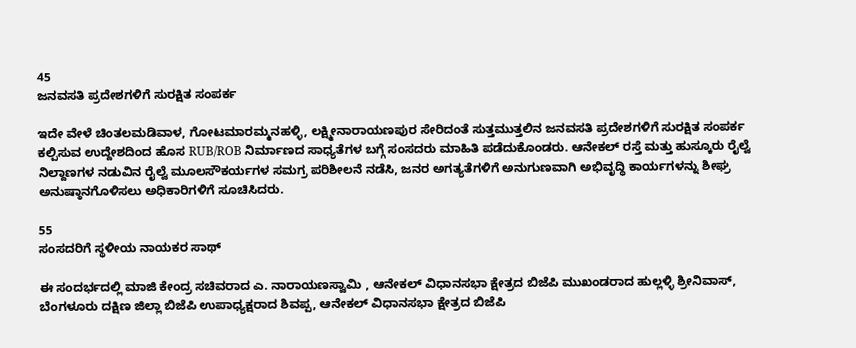45
ಜನವಸತಿ ಪ್ರದೇಶಗಳಿಗೆ ಸುರಕ್ಷಿತ ಸಂಪರ್ಕ

ಇದೇ ವೇಳೆ ಚಿಂತಲಮಡಿವಾಳ, ಗೋಟಮಾರಮ್ಮನಹಳ್ಳಿ, ಲಕ್ಷ್ಮೀನಾರಾಯಣಪುರ ಸೇರಿದಂತೆ ಸುತ್ತಮುತ್ತಲಿನ ಜನವಸತಿ ಪ್ರದೇಶಗಳಿಗೆ ಸುರಕ್ಷಿತ ಸಂಪರ್ಕ ಕಲ್ಪಿಸುವ ಉದ್ದೇಶದಿಂದ ಹೊಸ RUB/ROB ನಿರ್ಮಾಣದ ಸಾಧ್ಯತೆಗಳ ಬಗ್ಗೆ ಸಂಸದರು ಮಾಹಿತಿ ಪಡೆದುಕೊಂಡರು. ಆನೇಕಲ್ ರಸ್ತೆ ಮತ್ತು ಹುಸ್ಕೂರು ರೈಲ್ವೆ ನಿಲ್ದಾಣಗಳ ನಡುವಿನ ರೈಲ್ವೆ ಮೂಲಸೌಕರ್ಯಗಳ ಸಮಗ್ರ ಪರಿಶೀಲನೆ ನಡೆಸಿ, ಜನರ ಅಗತ್ಯತೆಗಳಿಗೆ ಅನುಗುಣವಾಗಿ ಅಭಿವೃದ್ಧಿ ಕಾರ್ಯಗಳನ್ನು ಶೀಘ್ರ ಅನುಷ್ಠಾನಗೊಳಿಸಲು ಅಧಿಕಾರಿಗಳಿಗೆ ಸೂಚಿಸಿದರು.

55
ಸಂಸದರಿಗೆ ಸ್ಥಳೀಯ ನಾಯಕರ ಸಾಥ್

ಈ ಸಂದರ್ಭದಲ್ಲಿ ಮಾಜಿ ಕೇಂದ್ರ ಸಚಿವರಾದ ಎ. ನಾರಾಯಣಸ್ವಾಮಿ , ಆನೇಕಲ್ ವಿಧಾನಸಭಾ ಕ್ಷೇತ್ರದ ಬಿಜೆಪಿ ಮುಖಂಡರಾದ ಹುಲ್ಲಳ್ಳಿ ಶ್ರೀನಿವಾಸ್, ಬೆಂಗಳೂರು ದಕ್ಷಿಣ ಜಿಲ್ಲಾ ಬಿಜೆಪಿ ಉಪಾಧ್ಯಕ್ಷರಾದ ಶಿವಪ್ಪ, ಆನೇಕಲ್ ವಿಧಾನಸಭಾ ಕ್ಷೇತ್ರದ ಬಿಜೆಪಿ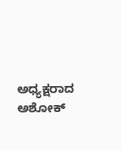ಅಧ್ಯಕ್ಷರಾದ ಅಶೋಕ್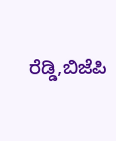ರೆಡ್ಡಿ,ಬಿಜೆಪಿ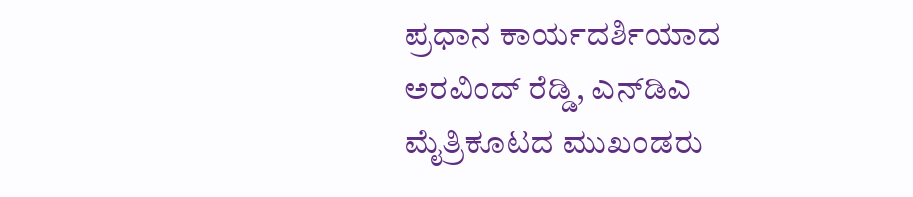ಪ್ರಧಾನ ಕಾರ್ಯದರ್ಶಿಯಾದ ಅರವಿಂದ್ ರೆಡ್ಡಿ, ಎನ್‌ಡಿಎ ಮೈತ್ರಿಕೂಟದ ಮುಖಂಡರು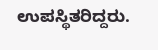ಉಪಸ್ಥಿತರಿದ್ದರು.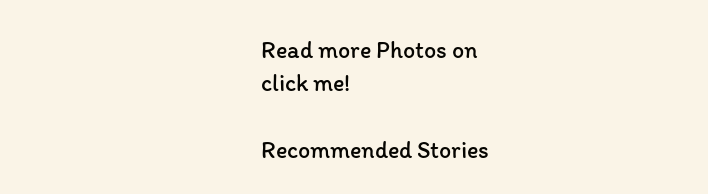Read more Photos on
click me!

Recommended Stories